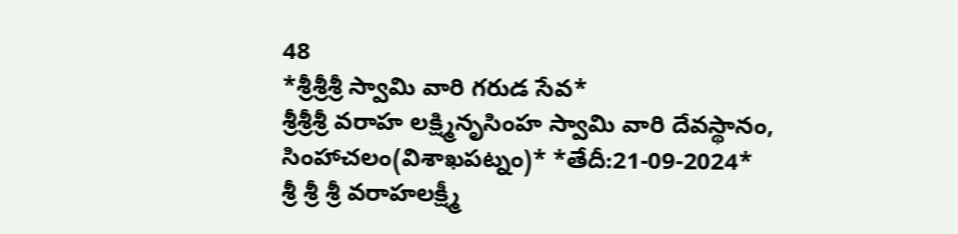48
*శ్రీశ్రీశ్రీ స్వామి వారి గరుడ సేవ*
శ్రీశ్రీశ్రీ వరాహ లక్ష్మినృసింహ స్వామి వారి దేవస్థానం,
సింహాచలం(విశాఖపట్నం)* *తేదీ:21-09-2024*
శ్రీ శ్రీ శ్రీ వరాహలక్ష్మీ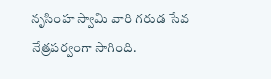నృసింహ స్వామి వారి గరుడ సేవ నేత్రపర్వంగా సాగింది.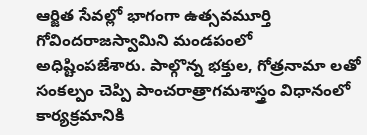ఆర్జిత సేవల్లో భాగంగా ఉత్సవమూర్తి గోవిందరాజస్వామిని మండపంలో అధిష్టింపజేశారు. పాల్గొన్న భక్తుల, గోత్రనామా లతో సంకల్పం చెప్పి పాంచరాత్రాగమశాస్త్రం విధానంలో కార్యక్రమానికి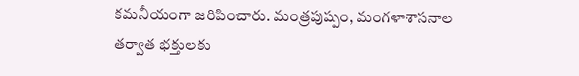కమనీయంగా జరిపించారు. మంత్రపుష్పం, మంగళాశాసనాల తర్వాత భక్తులకు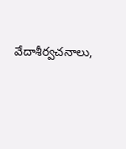వేదాశీర్వచనాలు,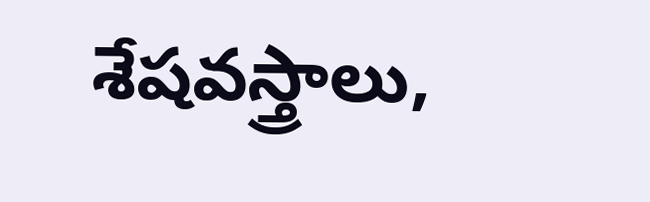శేషవస్త్రాలు,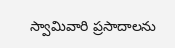స్వామివారి ప్రసాదాలను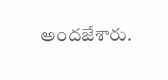అందజేశారు.